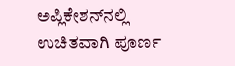ಅಪ್ಲಿಕೇಶನ್‌ನಲ್ಲಿ ಉಚಿತವಾಗಿ ಪೂರ್ಣ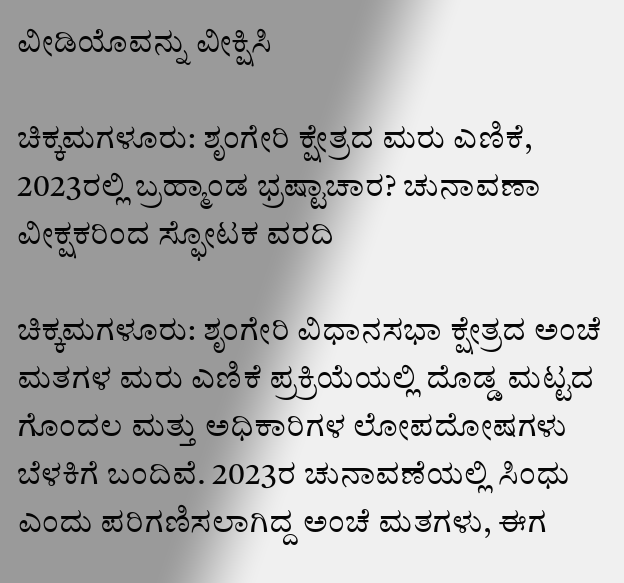ವೀಡಿಯೊವನ್ನು ವೀಕ್ಷಿಸಿ

ಚಿಕ್ಕಮಗಳೂರು: ಶೃಂಗೇರಿ ಕ್ಷೇತ್ರದ ಮರು ಎಣಿಕೆ, 2023ರಲ್ಲಿ ಬ್ರಹ್ಮಾಂಡ ಭ್ರಷ್ಟಾಚಾರ? ಚುನಾವಣಾ ವೀಕ್ಷಕರಿಂದ ಸ್ಫೋಟಕ ವರದಿ

ಚಿಕ್ಕಮಗಳೂರು: ಶೃಂಗೇರಿ ವಿಧಾನಸಭಾ ಕ್ಷೇತ್ರದ ಅಂಚೆ ಮತಗಳ ಮರು ಎಣಿಕೆ ಪ್ರಕ್ರಿಯೆಯಲ್ಲಿ ದೊಡ್ಡ ಮಟ್ಟದ ಗೊಂದಲ ಮತ್ತು ಅಧಿಕಾರಿಗಳ ಲೋಪದೋಷಗಳು ಬೆಳಕಿಗೆ ಬಂದಿವೆ. 2023ರ ಚುನಾವಣೆಯಲ್ಲಿ ಸಿಂಧು ಎಂದು ಪರಿಗಣಿಸಲಾಗಿದ್ದ ಅಂಚೆ ಮತಗಳು, ಈಗ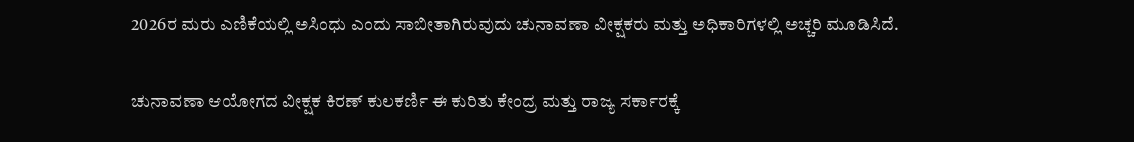2026ರ ಮರು ಎಣಿಕೆಯಲ್ಲಿ ಅಸಿಂಧು ಎಂದು ಸಾಬೀತಾಗಿರುವುದು ಚುನಾವಣಾ ವೀಕ್ಷಕರು ಮತ್ತು ಅಧಿಕಾರಿಗಳಲ್ಲಿ ಅಚ್ಚರಿ ಮೂಡಿಸಿದೆ.

ಚುನಾವಣಾ ಆಯೋಗದ ವೀಕ್ಷಕ ಕಿರಣ್ ಕುಲಕರ್ಣಿ ಈ ಕುರಿತು ಕೇಂದ್ರ ಮತ್ತು ರಾಜ್ಯ ಸರ್ಕಾರಕ್ಕೆ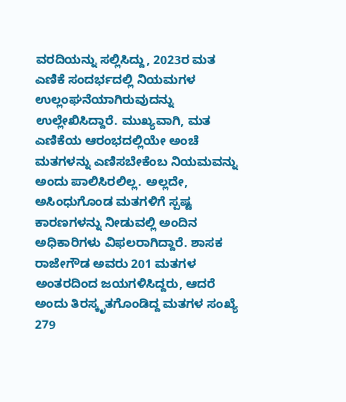ವರದಿಯನ್ನು ಸಲ್ಲಿಸಿದ್ದು, 2023ರ ಮತ ಎಣಿಕೆ ಸಂದರ್ಭದಲ್ಲಿ ನಿಯಮಗಳ ಉಲ್ಲಂಘನೆಯಾಗಿರುವುದನ್ನು ಉಲ್ಲೇಖಿಸಿದ್ದಾರೆ. ಮುಖ್ಯವಾಗಿ, ಮತ ಎಣಿಕೆಯ ಆರಂಭದಲ್ಲಿಯೇ ಅಂಚೆ ಮತಗಳನ್ನು ಎಣಿಸಬೇಕೆಂಬ ನಿಯಮವನ್ನು ಅಂದು ಪಾಲಿಸಿರಲಿಲ್ಲ. ಅಲ್ಲದೇ, ಅಸಿಂಧುಗೊಂಡ ಮತಗಳಿಗೆ ಸ್ಪಷ್ಟ ಕಾರಣಗಳನ್ನು ನೀಡುವಲ್ಲಿ ಅಂದಿನ ಅಧಿಕಾರಿಗಳು ವಿಫಲರಾಗಿದ್ದಾರೆ. ಶಾಸಕ ರಾಜೇಗೌಡ ಅವರು 201 ಮತಗಳ ಅಂತರದಿಂದ ಜಯಗಳಿಸಿದ್ದರು, ಆದರೆ ಅಂದು ತಿರಸ್ಕೃತಗೊಂಡಿದ್ದ ಮತಗಳ ಸಂಖ್ಯೆ 279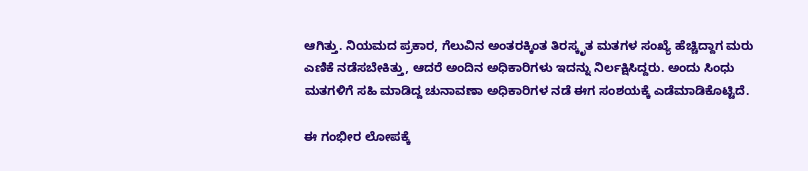ಆಗಿತ್ತು. ನಿಯಮದ ಪ್ರಕಾರ, ಗೆಲುವಿನ ಅಂತರಕ್ಕಿಂತ ತಿರಸ್ಕೃತ ಮತಗಳ ಸಂಖ್ಯೆ ಹೆಚ್ಚಿದ್ದಾಗ ಮರು ಎಣಿಕೆ ನಡೆಸಬೇಕಿತ್ತು, ಆದರೆ ಅಂದಿನ ಅಧಿಕಾರಿಗಳು ಇದನ್ನು ನಿರ್ಲಕ್ಷಿಸಿದ್ದರು. ಅಂದು ಸಿಂಧು ಮತಗಳಿಗೆ ಸಹಿ ಮಾಡಿದ್ದ ಚುನಾವಣಾ ಅಧಿಕಾರಿಗಳ ನಡೆ ಈಗ ಸಂಶಯಕ್ಕೆ ಎಡೆಮಾಡಿಕೊಟ್ಟಿದೆ.

ಈ ಗಂಭೀರ ಲೋಪಕ್ಕೆ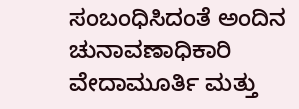ಸಂಬಂಧಿಸಿದಂತೆ ಅಂದಿನ ಚುನಾವಣಾಧಿಕಾರಿ ವೇದಾಮೂರ್ತಿ ಮತ್ತು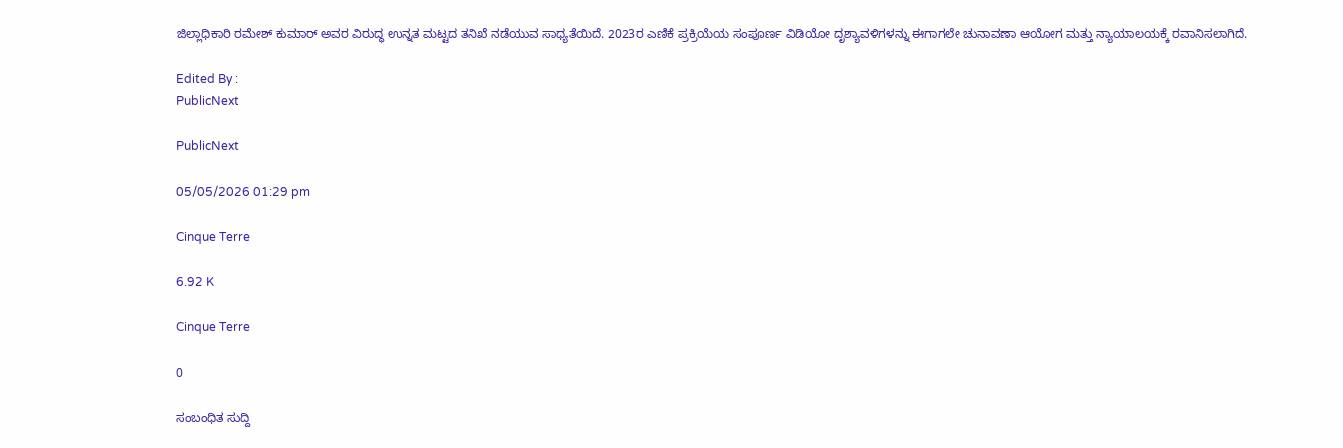ಜಿಲ್ಲಾಧಿಕಾರಿ ರಮೇಶ್ ಕುಮಾರ್ ಅವರ ವಿರುದ್ಧ ಉನ್ನತ ಮಟ್ಟದ ತನಿಖೆ ನಡೆಯುವ ಸಾಧ್ಯತೆಯಿದೆ. 2023ರ ಎಣಿಕೆ ಪ್ರಕ್ರಿಯೆಯ ಸಂಪೂರ್ಣ ವಿಡಿಯೋ ದೃಶ್ಯಾವಳಿಗಳನ್ನು ಈಗಾಗಲೇ ಚುನಾವಣಾ ಆಯೋಗ ಮತ್ತು ನ್ಯಾಯಾಲಯಕ್ಕೆ ರವಾನಿಸಲಾಗಿದೆ.

Edited By :
PublicNext

PublicNext

05/05/2026 01:29 pm

Cinque Terre

6.92 K

Cinque Terre

0

ಸಂಬಂಧಿತ ಸುದ್ದಿ